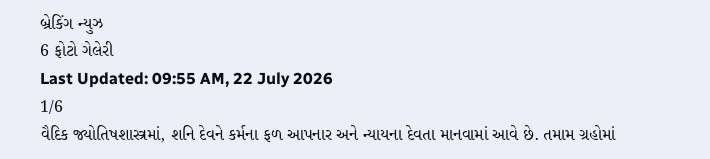બ્રેકિંગ ન્યુઝ
6 ફોટો ગેલેરી
Last Updated: 09:55 AM, 22 July 2026
1/6
વૈદિક જ્યોતિષશાસ્ત્રમાં, શનિ દેવને કર્મના ફળ આપનાર અને ન્યાયના દેવતા માનવામાં આવે છે. તમામ ગ્રહોમાં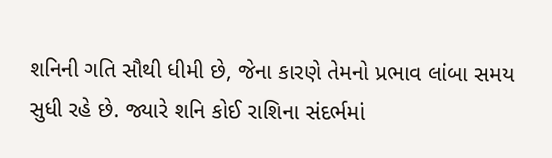શનિની ગતિ સૌથી ધીમી છે, જેના કારણે તેમનો પ્રભાવ લાંબા સમય સુધી રહે છે. જ્યારે શનિ કોઈ રાશિના સંદર્ભમાં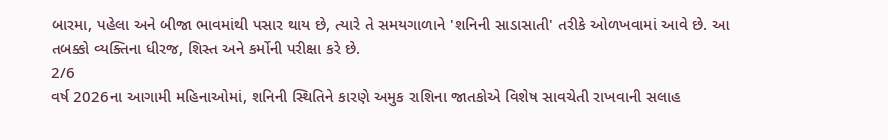બારમા, પહેલા અને બીજા ભાવમાંથી પસાર થાય છે, ત્યારે તે સમયગાળાને 'શનિની સાડાસાતી' તરીકે ઓળખવામાં આવે છે. આ તબક્કો વ્યક્તિના ધીરજ, શિસ્ત અને કર્મોની પરીક્ષા કરે છે.
2/6
વર્ષ 2026ના આગામી મહિનાઓમાં, શનિની સ્થિતિને કારણે અમુક રાશિના જાતકોએ વિશેષ સાવચેતી રાખવાની સલાહ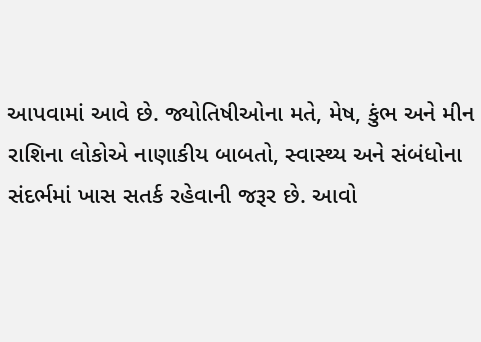આપવામાં આવે છે. જ્યોતિષીઓના મતે, મેષ, કુંભ અને મીન રાશિના લોકોએ નાણાકીય બાબતો, સ્વાસ્થ્ય અને સંબંધોના સંદર્ભમાં ખાસ સતર્ક રહેવાની જરૂર છે. આવો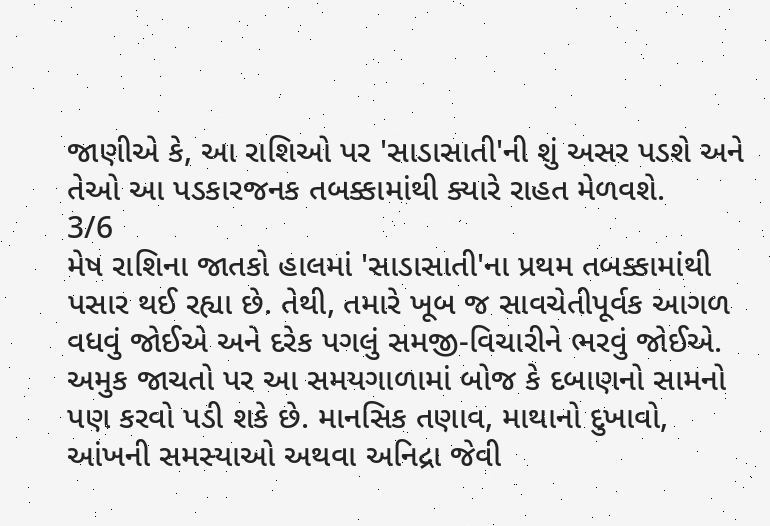જાણીએ કે, આ રાશિઓ પર 'સાડાસાતી'ની શું અસર પડશે અને તેઓ આ પડકારજનક તબક્કામાંથી ક્યારે રાહત મેળવશે.
3/6
મેષ રાશિના જાતકો હાલમાં 'સાડાસાતી'ના પ્રથમ તબક્કામાંથી પસાર થઈ રહ્યા છે. તેથી, તમારે ખૂબ જ સાવચેતીપૂર્વક આગળ વધવું જોઈએ અને દરેક પગલું સમજી-વિચારીને ભરવું જોઈએ. અમુક જાચતો પર આ સમયગાળામાં બોજ કે દબાણનો સામનો પણ કરવો પડી શકે છે. માનસિક તણાવ, માથાનો દુખાવો, આંખની સમસ્યાઓ અથવા અનિદ્રા જેવી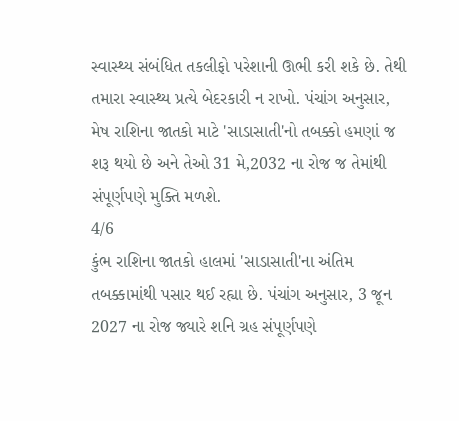સ્વાસ્થ્ય સંબંધિત તકલીફો પરેશાની ઊભી કરી શકે છે. તેથી તમારા સ્વાસ્થ્ય પ્રત્યે બેદરકારી ન રાખો. પંચાંગ અનુસાર, મેષ રાશિના જાતકો માટે 'સાડાસાતી'નો તબક્કો હમણાં જ શરૂ થયો છે અને તેઓ 31 મે,2032 ના રોજ જ તેમાંથી સંપૂર્ણપણે મુક્તિ મળશે.
4/6
કુંભ રાશિના જાતકો હાલમાં 'સાડાસાતી'ના અંતિમ તબક્કામાંથી પસાર થઈ રહ્યા છે. પંચાંગ અનુસાર, 3 જૂન 2027 ના રોજ જ્યારે શનિ ગ્રહ સંપૂર્ણપણે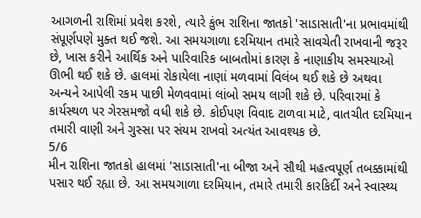આગળની રાશિમાં પ્રવેશ કરશે, ત્યારે કુંભ રાશિના જાતકો 'સાડાસાતી'ના પ્રભાવમાંથી સંપૂર્ણપણે મુક્ત થઈ જશે. આ સમયગાળા દરમિયાન તમારે સાવચેતી રાખવાની જરૂર છે, ખાસ કરીને આર્થિક અને પારિવારિક બાબતોમાં કારણ કે નાણાકીય સમસ્યાઓ ઊભી થઈ શકે છે. હાલમાં રોકાયેલા નાણાં મળવામાં વિલંબ થઈ શકે છે અથવા અન્યને આપેલી રકમ પાછી મેળવવામાં લાંબો સમય લાગી શકે છે. પરિવારમાં કે કાર્યસ્થળ પર ગેરસમજો વધી શકે છે. કોઈપણ વિવાદ ટાળવા માટે, વાતચીત દરમિયાન તમારી વાણી અને ગુસ્સા પર સંયમ રાખવો અત્યંત આવશ્યક છે.
5/6
મીન રાશિના જાતકો હાલમાં 'સાડાસાતી'ના બીજા અને સૌથી મહત્વપૂર્ણ તબક્કામાંથી પસાર થઈ રહ્યા છે. આ સમયગાળા દરમિયાન, તમારે તમારી કારકિર્દી અને સ્વાસ્થ્ય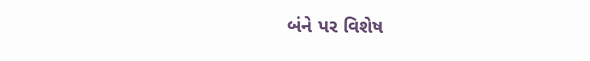બંને પર વિશેષ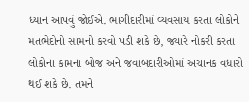ધ્યાન આપવું જોઈએ. ભાગીદારીમાં વ્યવસાય કરતા લોકોને મતભેદોનો સામનો કરવો પડી શકે છે, જ્યારે નોકરી કરતા લોકોના કામના બોજ અને જવાબદારીઓમાં અચાનક વધારો થઈ શકે છે. તમને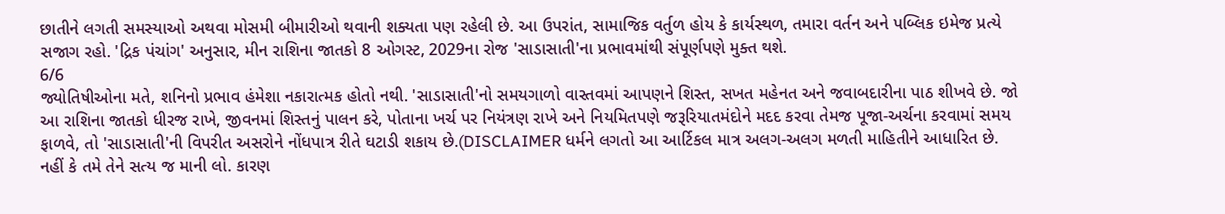છાતીને લગતી સમસ્યાઓ અથવા મોસમી બીમારીઓ થવાની શક્યતા પણ રહેલી છે. આ ઉપરાંત, સામાજિક વર્તુળ હોય કે કાર્યસ્થળ, તમારા વર્તન અને પબ્લિક ઇમેજ પ્રત્યે સજાગ રહો. 'દ્રિક પંચાંગ' અનુસાર, મીન રાશિના જાતકો 8 ઓગસ્ટ, 2029ના રોજ 'સાડાસાતી'ના પ્રભાવમાંથી સંપૂર્ણપણે મુક્ત થશે.
6/6
જ્યોતિષીઓના મતે, શનિનો પ્રભાવ હંમેશા નકારાત્મક હોતો નથી. 'સાડાસાતી'નો સમયગાળો વાસ્તવમાં આપણને શિસ્ત, સખત મહેનત અને જવાબદારીના પાઠ શીખવે છે. જો આ રાશિના જાતકો ધીરજ રાખે, જીવનમાં શિસ્તનું પાલન કરે, પોતાના ખર્ચ પર નિયંત્રણ રાખે અને નિયમિતપણે જરૂરિયાતમંદોને મદદ કરવા તેમજ પૂજા-અર્ચના કરવામાં સમય ફાળવે, તો 'સાડાસાતી'ની વિપરીત અસરોને નોંધપાત્ર રીતે ઘટાડી શકાય છે.(DISCLAIMER ધર્મને લગતો આ આર્ટિકલ માત્ર અલગ-અલગ મળતી માહિતીને આધારિત છે. નહીં કે તમે તેને સત્ય જ માની લો. કારણ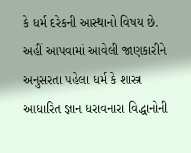કે ધર્મ દરેકની આસ્થાનો વિષય છે. અહીં આપવામાં આવેલી જાણકારીને અનુસરતા પહેલા ધર્મ કે શાસ્ત્ર આધારિત જ્ઞાન ધરાવનારા વિદ્ધાનોની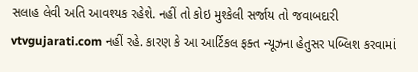સલાહ લેવી અતિ આવશ્યક રહેશે. નહીં તો કોઇ મુશ્કેલી સર્જાય તો જવાબદારી vtvgujarati.com નહીં રહે. કારણ કે આ આર્ટિકલ ફક્ત ન્યૂઝના હેતુસર પબ્લિશ કરવામાં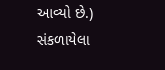આવ્યો છે.)
સંકળાયેલા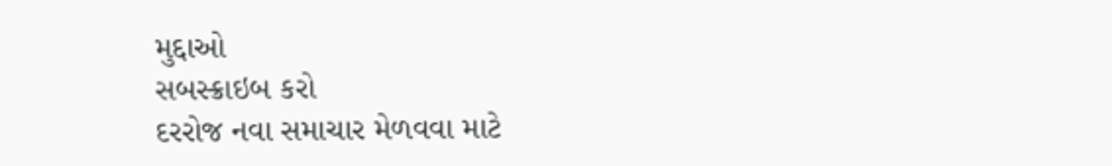મુદ્દાઓ
સબસ્ક્રાઇબ કરો
દરરોજ નવા સમાચાર મેળવવા માટે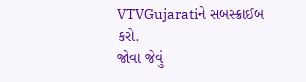VTVGujaratiને સબસ્ક્રાઈબ કરો.
જોવા જેવું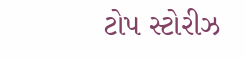ટોપ સ્ટોરીઝ